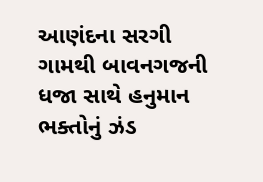આણંદના સરગી ગામથી બાવનગજની ધજા સાથે હનુમાન ભક્તોનું ઝંડ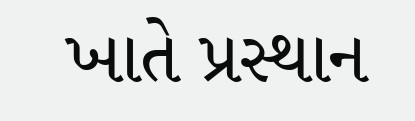ખાતે પ્રસ્થાન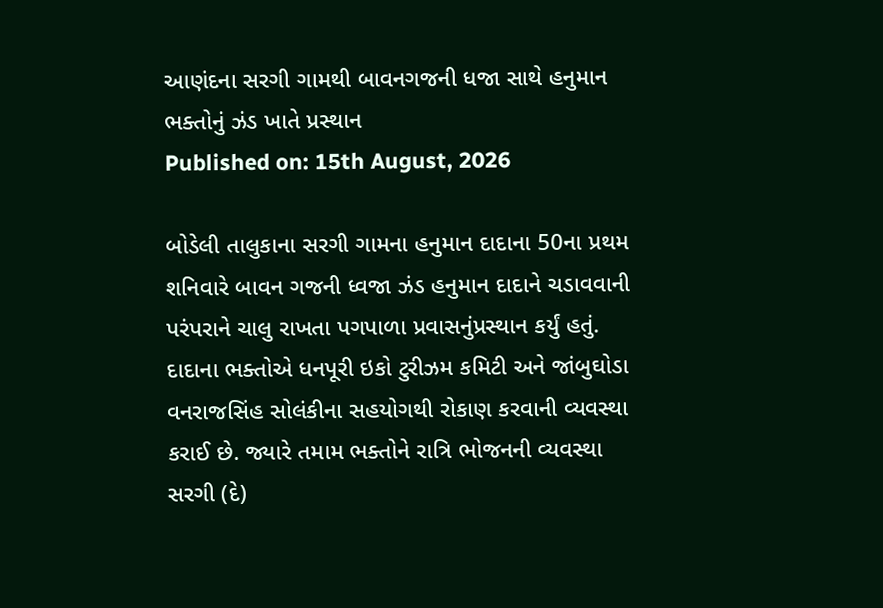આણંદના સરગી ગામથી બાવનગજની ધજા સાથે હનુમાન ભક્તોનું ઝંડ ખાતે પ્રસ્થાન
Published on: 15th August, 2026

બોડેલી તાલુકાના સરગી ગામના હનુમાન દાદાના 50ના પ્રથમ શનિવારે બાવન ગજની ધ્વજા ઝંડ હનુમાન દાદાને ચડાવવાની પરંપરાને ચાલુ રાખતા પગપાળા પ્રવાસનુંપ્રસ્થાન કર્યું હતું. દાદાના ભક્તોએ ધનપૂરી ઇકો ટુરીઝમ કમિટી અને જાંબુઘોડા વનરાજસિંહ સોલંકીના સહયોગથી રોકાણ કરવાની વ્યવસ્થા કરાઈ છે. જ્યારે તમામ ભક્તોને રાત્રિ ભોજનની વ્યવસ્થા સરગી (દે)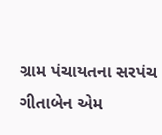ગ્રામ પંચાયતના સરપંચ ગીતાબેન એમ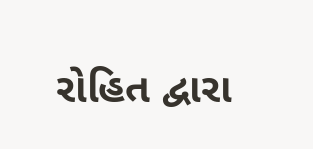રોહિત દ્વારા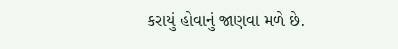કરાયું હોવાનું જાણવા મળે છે.